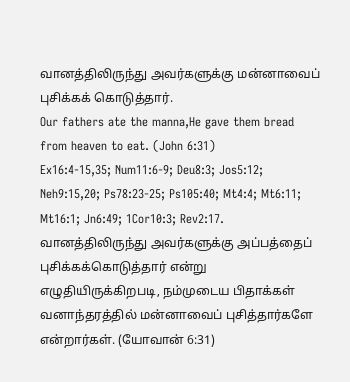வானத்திலிருந்து அவர்களுக்கு மன்னாவைப் புசிக்கக் கொடுத்தார்.
Our fathers ate the manna,He gave them bread from heaven to eat. (John 6:31)
Ex16:4-15,35; Num11:6-9; Deu8:3; Jos5:12; Neh9:15,20; Ps78:23-25; Ps105:40; Mt4:4; Mt6:11; Mt16:1; Jn6:49; 1Cor10:3; Rev2:17.
வானத்திலிருந்து அவர்களுக்கு அப்பத்தைப் புசிக்கக்கொடுத்தார் என்று எழுதியிருக்கிறபடி, நம்முடைய பிதாக்கள் வனாந்தரத்தில் மன்னாவைப் புசித்தார்களே என்றார்கள். (யோவான் 6:31)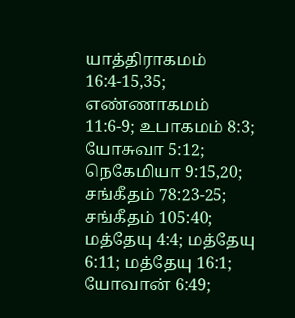யாத்திராகமம் 16:4-15,35; எண்ணாகமம் 11:6-9; உபாகமம் 8:3; யோசுவா 5:12; நெகேமியா 9:15,20; சங்கீதம் 78:23-25; சங்கீதம் 105:40; மத்தேயு 4:4; மத்தேயு 6:11; மத்தேயு 16:1; யோவான் 6:49;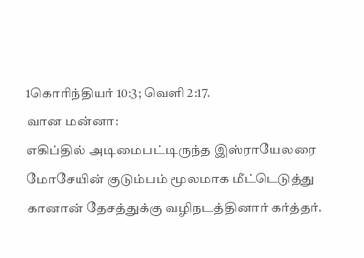1கொரிந்தியர் 10:3; வெளி 2:17.
வான மன்னா:
எகிப்தில் அடிமைபட்டிருந்த இஸ்ராயேலரை மோசேயின் குடும்பம் மூலமாக மீட்டெடுத்து கானான் தேசத்துக்கு வழிநடத்தினார் கர்த்தர்.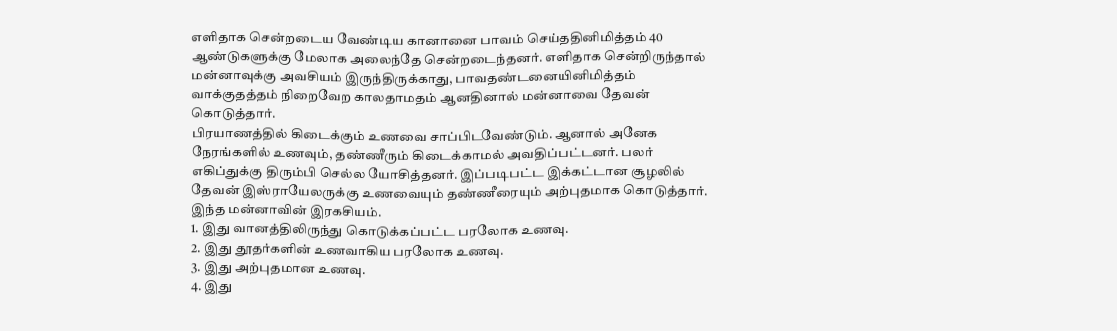எளிதாக சென்றடைய வேண்டிய கானானை பாவம் செய்ததினிமித்தம் 40 ஆண்டுகளுக்கு மேலாக அலைந்தே சென்றடைந்தனர். எளிதாக சென்றிருந்தால் மன்னாவுக்கு அவசியம் இருந்திருக்காது, பாவதண்டனையினிமித்தம் வாக்குதத்தம் நிறைவேற காலதாமதம் ஆனதினால் மன்னாவை தேவன் கொடுத்தார்.
பிரயாணத்தில் கிடைக்கும் உணவை சாப்பிடவேண்டும். ஆனால் அனேக நேரங்களில் உணவும், தண்ணீரும் கிடைக்காமல் அவதிப்பட்டனர். பலர் எகிப்துக்கு திரும்பி செல்ல யோசித்தனர். இப்படிபட்ட இக்கட்டான சூழலில் தேவன் இஸ்ராயேலருக்கு உணவையும் தண்ணீரையும் அற்புதமாக கொடுத்தார்.
இந்த மன்னாவின் இரகசியம்.
1. இது வானத்திலிருந்து கொடுக்கப்பட்ட பரலோக உணவு.
2. இது தூதர்களின் உணவாகிய பரலோக உணவு.
3. இது அற்புதமான உணவு.
4. இது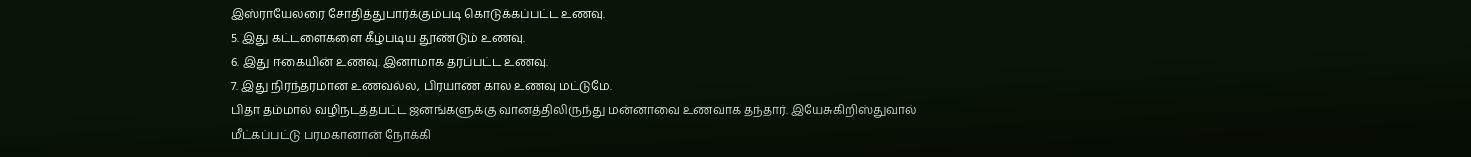இஸ்ராயேலரை சோதித்துபார்க்கும்படி கொடுக்கப்பட்ட உணவு.
5. இது கட்டளைகளை கீழ்படிய தூண்டும் உணவு.
6. இது ஈகையின் உணவு. இனாமாக தரப்பட்ட உணவு.
7. இது நிரந்தரமான உணவல்ல, பிரயாண கால உணவு மட்டுமே.
பிதா தம்மால் வழிநடத்தபட்ட ஜனங்களுக்கு வானத்திலிருந்து மன்னாவை உணவாக தந்தார். இயேசுகிறிஸ்துவால் மீட்கப்பட்டு பரமகானான் நோக்கி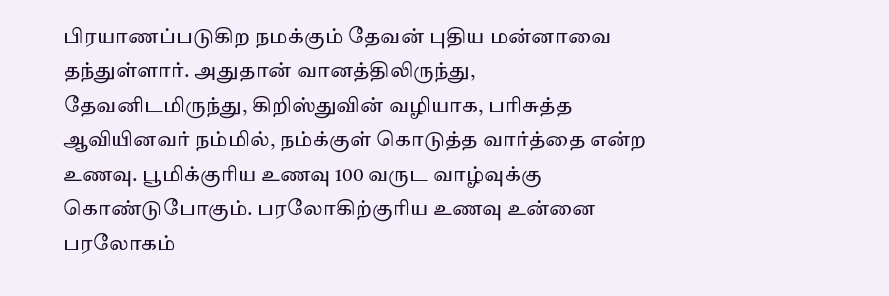பிரயாணப்படுகிற நமக்கும் தேவன் புதிய மன்னாவை தந்துள்ளார். அதுதான் வானத்திலிருந்து, தேவனிடமிருந்து, கிறிஸ்துவின் வழியாக, பரிசுத்த ஆவியினவர் நம்மில், நம்க்குள் கொடுத்த வார்த்தை என்ற உணவு. பூமிக்குரிய உணவு 100 வருட வாழ்வுக்கு கொண்டுபோகும். பரலோகிற்குரிய உணவு உன்னை பரலோகம்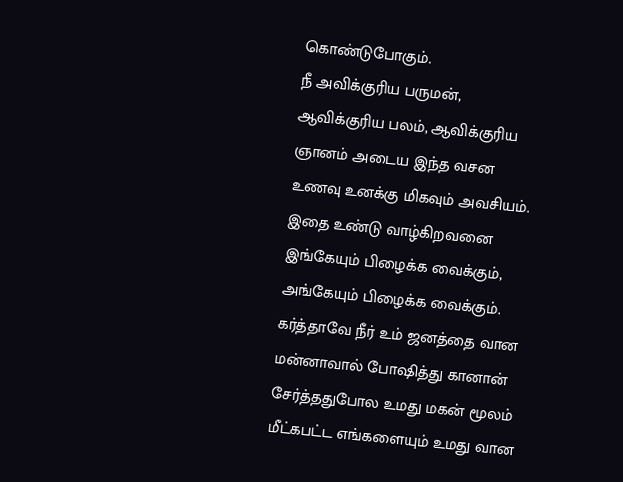கொண்டுபோகும்.
நீ அவிக்குரிய பருமன், ஆவிக்குரிய பலம், ஆவிக்குரிய ஞானம் அடைய இந்த வசன உணவு உனக்கு மிகவும் அவசியம். இதை உண்டு வாழ்கிறவனை இங்கேயும் பிழைக்க வைக்கும், அங்கேயும் பிழைக்க வைக்கும்.
கர்த்தாவே நீர் உம் ஜனத்தை வான மன்னாவால் போஷித்து கானான் சேர்த்ததுபோல உமது மகன் மூலம் மீட்கபட்ட எங்களையும் உமது வான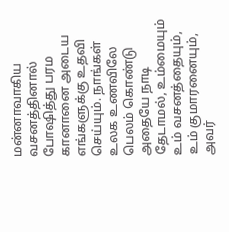மன்னாவாகிய வசனத்தினால் போஷித்து பரம கானானை அடைய எங்களுக்கு உதவி செய்யும். நாங்கள் உலக உணவிலே பெலம் கொண்டு அதையே நாடி தேடாமல், உம்மையும் உம் வசனத்தையும், உம் குமாரனையும், அவர்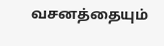வசனத்தையும்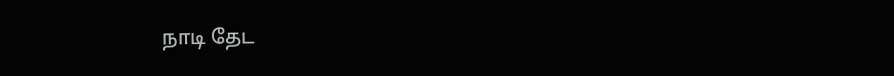நாடி தேட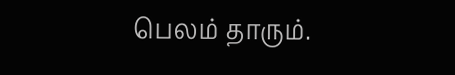பெலம் தாரும்.